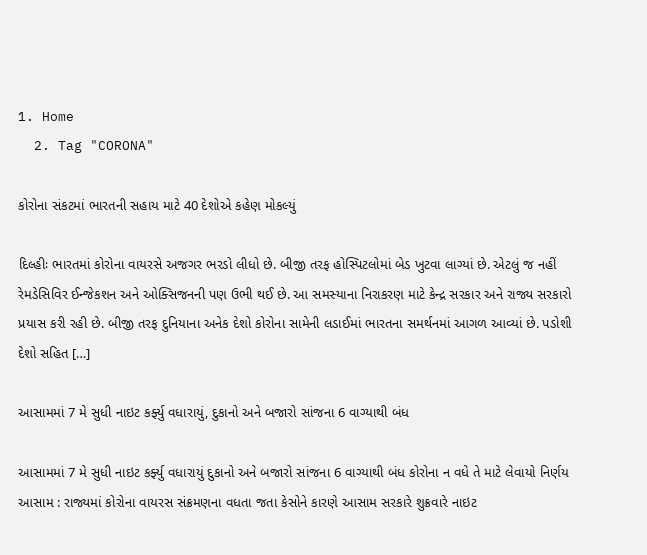1. Home
  2. Tag "CORONA"

કોરોના સંકટમાં ભારતની સહાય માટે 40 દેશોએ કહેણ મોકલ્યું

દિલ્હીઃ ભારતમાં કોરોના વાયરસે અજગર ભરડો લીધો છે. બીજી તરફ હોસ્પિટલોમાં બેડ ખુટવા લાગ્યાં છે. એટલું જ નહીં રેમડેસિવિર ઈન્જેકશન અને ઓક્સિજનની પણ ઉભી થઈ છે. આ સમસ્યાના નિરાકરણ માટે કેન્દ્ર સરકાર અને રાજ્ય સરકારો પ્રયાસ કરી રહી છે. બીજી તરફ દુનિયાના અનેક દેશો કોરોના સામેની લડાઈમાં ભારતના સમર્થનમાં આગળ આવ્યાં છે. પડોશી દેશો સહિત […]

આસામમાં 7 મે સુધી નાઇટ કર્ફ્યુ વધારાયું, દુકાનો અને બજારો સાંજના 6 વાગ્યાથી બંધ

આસામમાં 7 મે સુધી નાઇટ કર્ફ્યુ વધારાયું દુકાનો અને બજારો સાંજના 6 વાગ્યાથી બંધ કોરોના ન વધે તે માટે લેવાયો નિર્ણય   આસામ : રાજ્યમાં કોરોના વાયરસ સંક્રમણના વધતા જતા કેસોને કારણે આસામ સરકારે શુક્રવારે નાઇટ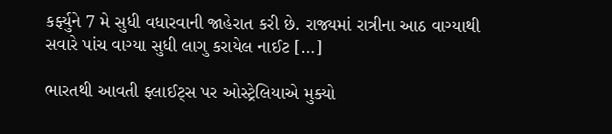કર્ફ્યુને 7 મે સુધી વધારવાની જાહેરાત કરી છે. રાજ્યમાં રાત્રીના આઠ વાગ્યાથી સવારે પાંચ વાગ્યા સુધી લાગુ કરાયેલ નાઈટ […]

ભારતથી આવતી ફ્લાઈટ્સ પર ઓસ્ટ્રેલિયાએ મુક્યો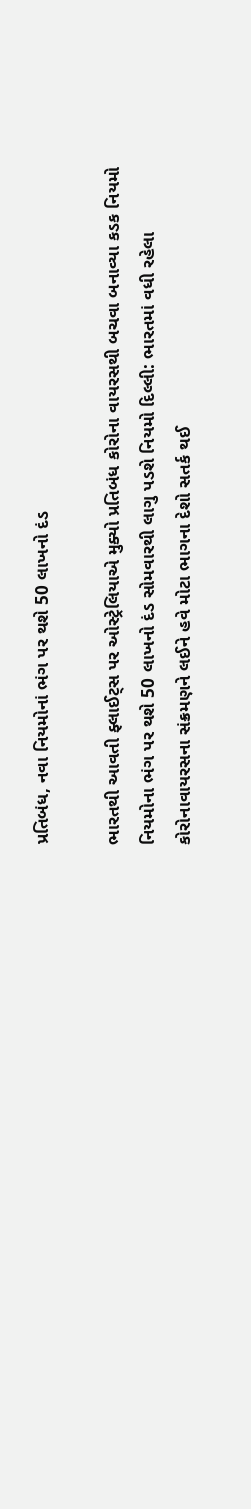પ્રતિબંધ, નવા નિયમોનાં ભંગ પર થશે 50 લાખનો દંડ

ભારતથી આવતી ફ્લાઈટ્સ પર ઓસ્ટ્રેલિયાએ મુક્યો પ્રતિબંધ કોરોના વાયરસથી બચવા બનાવ્યા કડક નિયમો નિયમોના ભંગ પર થશે 50 લાખનો દંડ સોમવારથી લાગુ પડશે નિયમો દિલ્લી: ભારતમાં વધી રહેલા કોરોનાવાયરસના સંક્રમણને લઈને હવે મોટા ભાગના દેશો સતર્ક થઈ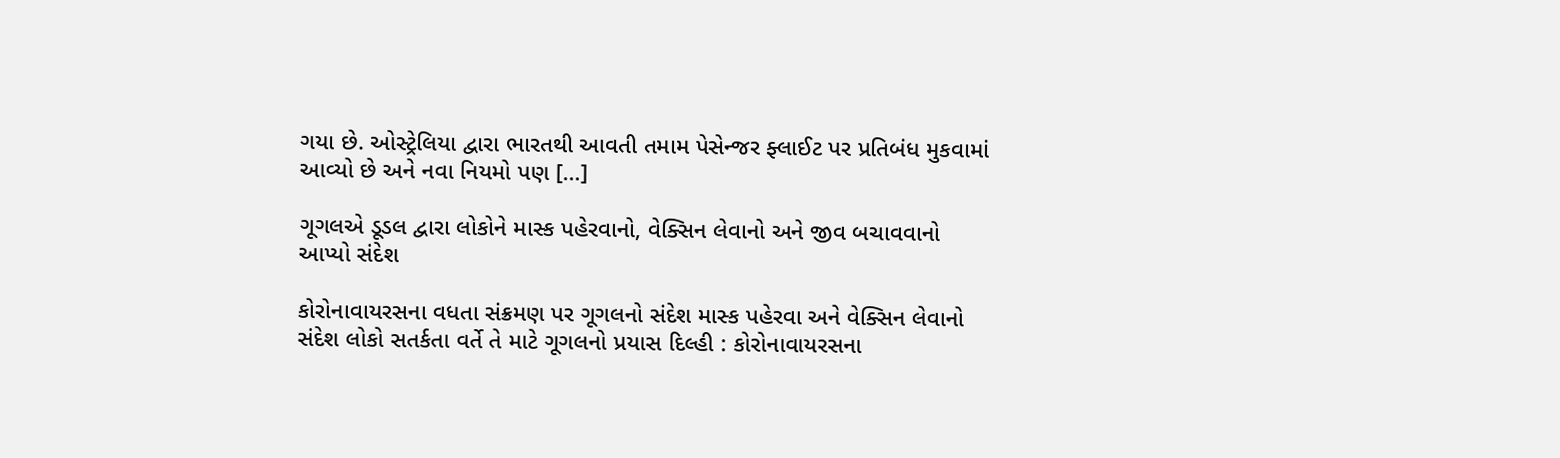ગયા છે. ઓસ્ટ્રેલિયા દ્વારા ભારતથી આવતી તમામ પેસેન્જર ફ્લાઈટ પર પ્રતિબંધ મુકવામાં આવ્યો છે અને નવા નિયમો પણ […]

ગૂગલએ ડૂડલ દ્વારા લોકોને માસ્ક પહેરવાનો, વેક્સિન લેવાનો અને જીવ બચાવવાનો આપ્યો સંદેશ

કોરોનાવાયરસના વધતા સંક્રમણ પર ગૂગલનો સંદેશ માસ્ક પહેરવા અને વેક્સિન લેવાનો સંદેશ લોકો સતર્કતા વર્તે તે માટે ગૂગલનો પ્રયાસ દિલ્હી : કોરોનાવાયરસના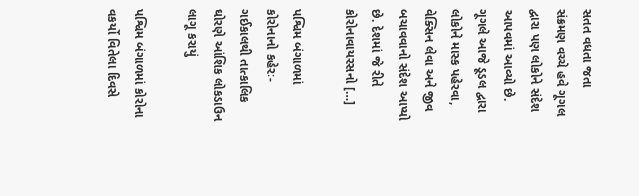સતત વધતા જતા સંક્રમણ વચ્ચે હવે ગૂગલ દ્વારા પણ લોકોને સંદેશ આપવમાં આવ્યો છે. ગૂગલે આજે ડૂડલ દ્વારા લોકોને માસ્ક પહેરવા, વેક્સિન લેવા અને જીવ બચાવવાનો સંદેશ આપ્યો છે. દેશમાં જે રીતે કોરોનાવાયરસનો […]

પશ્વિમ બંગાળમાં કોરોનાનો કહેરઃ- ગઈકાલથી તાત્કાલિક ઘોરણે આંશિક લોકડાઉન લાગૂ કરાયું

પશ્વિમ બંગાળમાં કોરોના વકર્યો વિતેલા દિવસે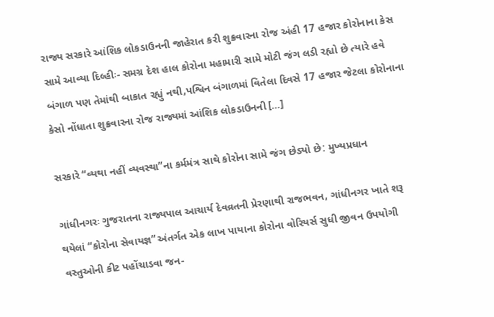રાજ્ય સરકારે આંશિક લોકડાઉનની જાહેરાત કરી શુક્રવારના રોજ અંહી 17 હજાર કોરોનાના કેસ સામે આવ્યા દિલ્હીઃ- સમગ્ર દેશ હાલ કોરોના મહામારી સામે મોટી જંગ લડી રહ્યો છે ત્યારે હવે બંગાળ પણ તેમાંથી બાકાત રહ્યું નથી,પશ્વિન બંગાળમાં વિતેલા દિવસે 17 હજાર જેટલા કોરોનાના કેસો નોંધાતા શુક્રવારના રોજ રાજ્યમાં આંશિક લોકડાઉનની […]

સરકારે “વ્યથા નહીં વ્યવસ્થા”ના કર્મમંત્ર સાથે કોરોના સામે જંગ છેડ્યો છે: મુખ્યપ્રધાન

ગાંધીનગરઃ ગુજરાતના રાજ્યપાલ આચાર્ય દેવવ્રતની પ્રેરણાથી રાજભવન, ગાંધીનગર ખાતે શરૂ થયેલાં “કોરોના સેવાયજ્ઞ” અંતર્ગત એક લાખ પાયાના કોરોના વોરિયર્સ સુધી જીવન ઉપયોગી વસ્તુઓની કીટ પહોંચાડવા જન-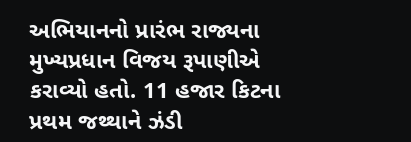અભિયાનનો પ્રારંભ રાજ્યના મુખ્યપ્રધાન વિજય રૂપાણીએ કરાવ્યો હતો. 11 હજાર કિટના પ્રથમ જથ્થાને ઝંડી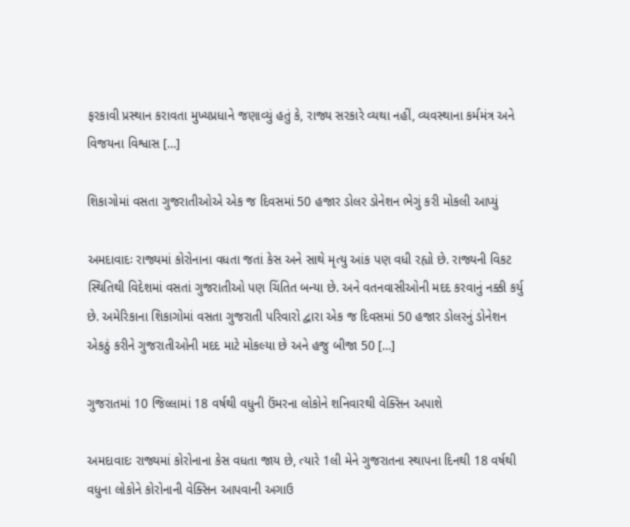ફરકાવી પ્રસ્થાન કરાવતા મુખ્યપ્રધાને જણાવ્યું હતું કે, રાજ્ય સરકારે વ્યથા નહીં, વ્યવસ્થાના કર્મમંત્ર અને વિજયના વિશ્વાસ […]

શિકાગોમાં વસતા ગુજરાતીઓએ એક જ દિવસમાં 50 હજાર ડોલર ડોનેશન ભેગું કરી મોકલી આપ્યું

અમદાવાદઃ રાજ્યમાં કોરોનાના વધતા જતાં કેસ અને સાથે મૃત્યુ આંક પણ વધી રહ્યો છે. રાજ્યની વિકટ સ્થિતિથી વિદેશમાં વસતાં ગુજરાતીઓ પણ ચિંતિત બન્યા છે. અને વતનવાસીઓની મદદ કરવાનું નક્કી કર્યુ છે. અમેરિકાના શિકાગોમાં વસતા ગુજરાતી પરિવારો દ્વારા એક જ દિવસમાં 50 હજાર ડોલરનું ડોનેશન એકઠું કરીને ગુજરાતીઓની મદદ માટે મોકલ્યા છે અને હજુ બીજા 50 […]

ગુજરાતમાં 10 જિલ્લામાં 18 વર્ષથી વધુની ઉંમરના લોકોને શનિવારથી વેક્સિન અપાશે

અમદાવાદઃ રાજ્યમાં કોરોનાના કેસ વધતા જાય છે, ત્યારે 1લી મેને ગુજરાતના સ્થાપના દિનથી 18 વર્ષથી વધુના લોકોને કોરોનાની વેક્સિન આપવાની અગાઉ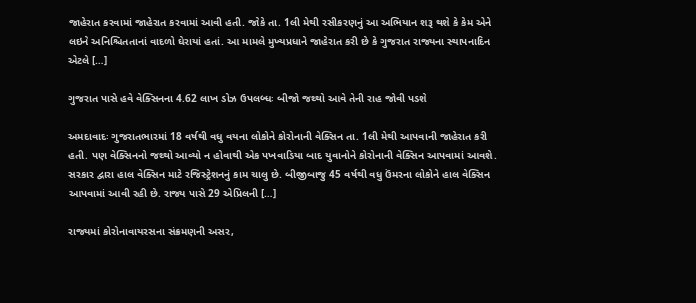જાહેરાત કરવામાં જાહેરાત કરવામાં આવી હતી. જોકે તા. 1લી મેથી રસીકરણનું આ અભિયાન શરૂ થશે કે કેમ એને લઇને અનિશ્ચિતતાનાં વાદળો ઘેરાયાં હતાં. આ મામલે મુખ્યપ્રધાને જાહેરાત કરી છે કે ગુજરાત રાજ્યના સ્થાપનાદિન એટલે […]

ગુજરાત પાસે હવે વેક્સિનના 4.62 લાખ ડોઝ ઉપલબ્ધઃ બીજો જથ્થો આવે તેની રાહ જોવી પડશે

અમદાવાદઃ ગુજરાતભારમાં 18 વર્ષથી વધુ વયના લોકોને કોરોનાની વેક્સિન તા. 1લી મેથી આપવાની જાહેરાત કરી હતી. પણ વેક્સિનનો જથ્થો આવ્યો ન હોવાથી એક પખવાડિયા બાદ યુવાનોને કોરોનાની વેક્સિન આપવામાં આવશે. સરકાર દ્વારા હાલ વેક્સિન માટે રજિસ્ટ્રેશનનું કામ ચાલુ છે. બીજીબાજુ 45 વર્ષથી વધુ ઉંમરના લોકોને હાલ વેક્સિન આપવામાં આવી રહી છે. રાજ્ય પાસે 29 એપ્રિલની […]

રાજ્યમાં કોરોનાવાયરસના સંક્રમણની અસર,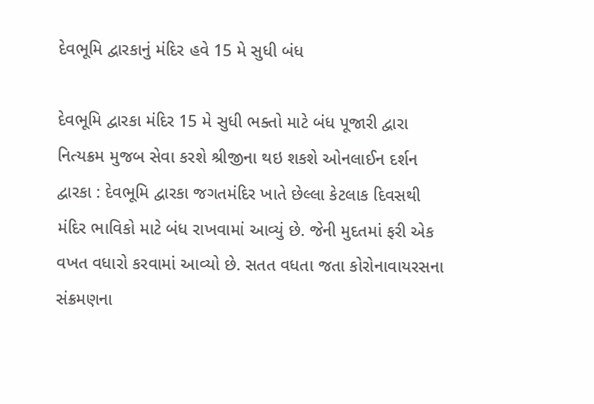દેવભૂમિ દ્વારકાનું મંદિર હવે 15 મે સુધી બંધ

દેવભૂમિ દ્વારકા મંદિર 15 મે સુધી ભક્તો માટે બંધ પૂજારી દ્વારા નિત્યક્રમ મુજબ સેવા કરશે શ્રીજીના થઇ શકશે ઓનલાઈન દર્શન   દ્વારકા : દેવભૂમિ દ્વારકા જગતમંદિર ખાતે છેલ્લા કેટલાક દિવસથી મંદિર ભાવિકો માટે બંધ રાખવામાં આવ્યું છે. જેની મુદતમાં ફરી એક વખત વધારો કરવામાં આવ્યો છે. સતત વધતા જતા કોરોનાવાયરસના સંક્રમણના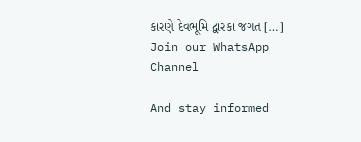કારણે દેવભૂમિ દ્વારકા જગત […]
Join our WhatsApp Channel

And stay informed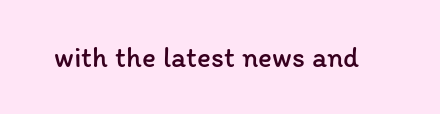with the latest news and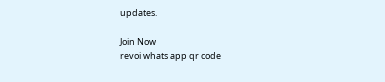updates.

Join Now
revoi whats app qr code